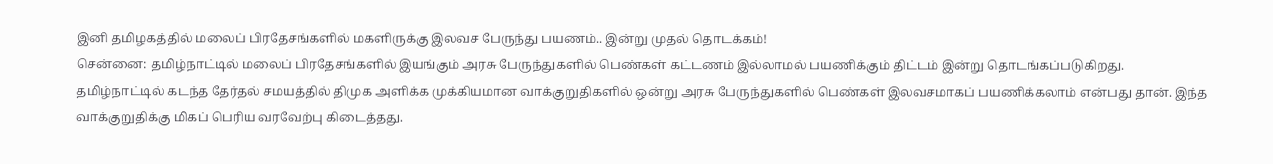இனி தமிழகத்தில் மலைப் பிரதேசங்களில் மகளிருக்கு இலவச பேருந்து பயணம்.. இன்று முதல் தொடக்கம்!
சென்னை: தமிழ்நாட்டில் மலைப் பிரதேசங்களில் இயங்கும் அரசு பேருந்துகளில் பெண்கள் கட்டணம் இல்லாமல் பயணிக்கும் திட்டம் இன்று தொடங்கப்படுகிறது.
தமிழ்நாட்டில் கடந்த தேர்தல் சமயத்தில் திமுக அளிக்க முக்கியமான வாக்குறுதிகளில் ஒன்று அரசு பேருந்துகளில் பெண்கள் இலவசமாகப் பயணிக்கலாம் என்பது தான். இந்த வாக்குறுதிக்கு மிகப் பெரிய வரவேற்பு கிடைத்தது.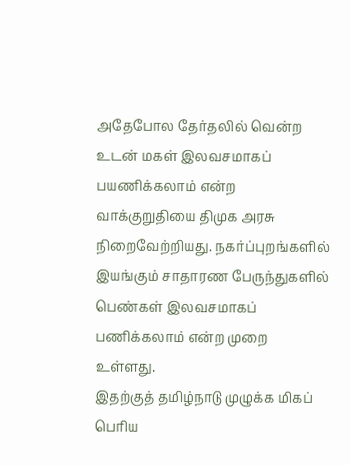அதேபோல தேர்தலில் வென்ற உடன் மகள் இலவசமாகப் பயணிக்கலாம் என்ற வாக்குறுதியை திமுக அரசு நிறைவேற்றியது. நகர்ப்புறங்களில் இயங்கும் சாதாரண பேருந்துகளில் பெண்கள் இலவசமாகப் பணிக்கலாம் என்ற முறை உள்ளது.
இதற்குத் தமிழ்நாடு முழுக்க மிகப் பெரிய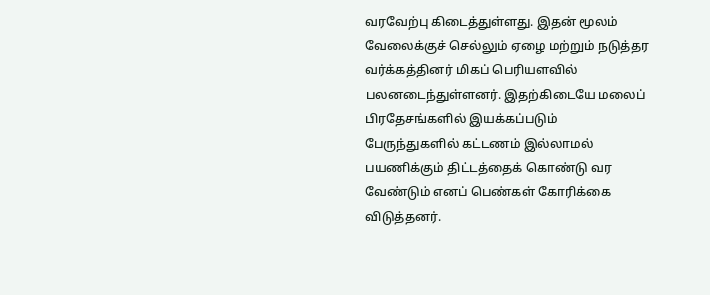வரவேற்பு கிடைத்துள்ளது. இதன் மூலம் வேலைக்குச் செல்லும் ஏழை மற்றும் நடுத்தர வர்க்கத்தினர் மிகப் பெரியளவில் பலனடைந்துள்ளனர். இதற்கிடையே மலைப் பிரதேசங்களில் இயக்கப்படும் பேருந்துகளில் கட்டணம் இல்லாமல் பயணிக்கும் திட்டத்தைக் கொண்டு வர வேண்டும் எனப் பெண்கள் கோரிக்கை விடுத்தனர்.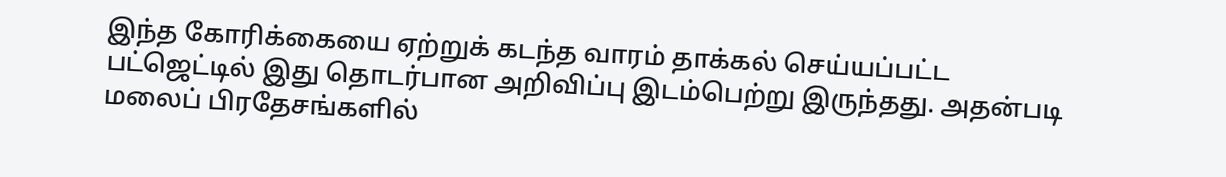இந்த கோரிக்கையை ஏற்றுக் கடந்த வாரம் தாக்கல் செய்யப்பட்ட பட்ஜெட்டில் இது தொடர்பான அறிவிப்பு இடம்பெற்று இருந்தது. அதன்படி மலைப் பிரதேசங்களில்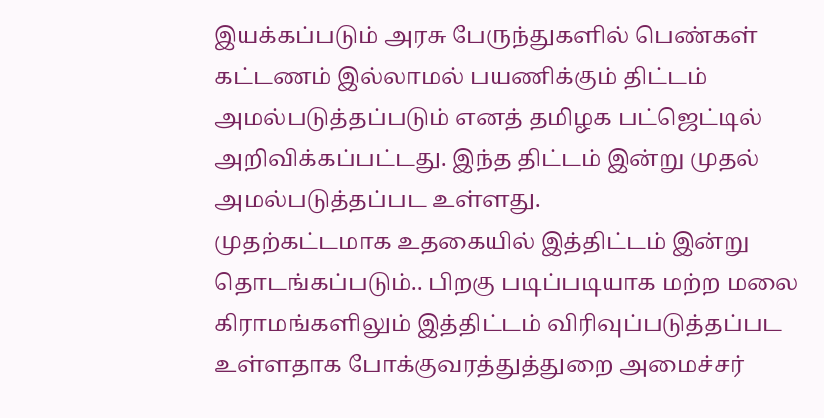இயக்கப்படும் அரசு பேருந்துகளில் பெண்கள் கட்டணம் இல்லாமல் பயணிக்கும் திட்டம் அமல்படுத்தப்படும் எனத் தமிழக பட்ஜெட்டில் அறிவிக்கப்பட்டது. இந்த திட்டம் இன்று முதல் அமல்படுத்தப்பட உள்ளது.
முதற்கட்டமாக உதகையில் இத்திட்டம் இன்று தொடங்கப்படும்.. பிறகு படிப்படியாக மற்ற மலை கிராமங்களிலும் இத்திட்டம் விரிவுப்படுத்தப்பட உள்ளதாக போக்குவரத்துத்துறை அமைச்சர்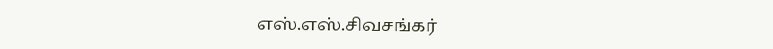எஸ்.எஸ்.சிவசங்கர்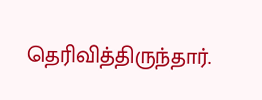தெரிவித்திருந்தார்.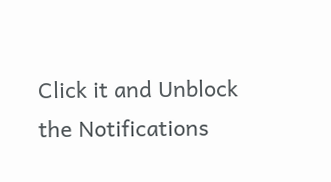Click it and Unblock the Notifications